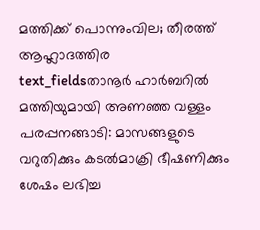മത്തിക്ക് പൊന്നുംവില; തീരത്ത് ആഹ്ലാദത്തിര
text_fieldsതാനൂർ ഹാർബറിൽ മത്തിയുമായി അണഞ്ഞ വള്ളം
പരപ്പനങ്ങാടി: മാസങ്ങളുടെ വറുതിക്കും കടൽമാക്രി ഭീഷണിക്കും ശേഷം ലഭിച്ച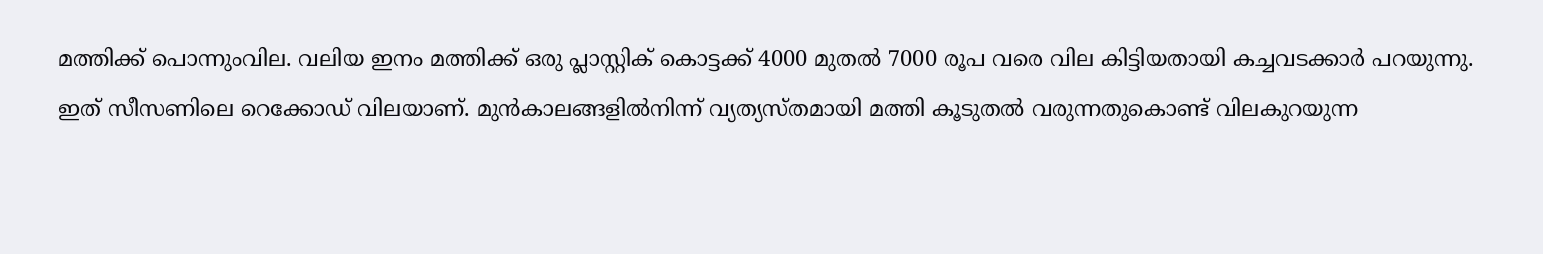മത്തിക്ക് പൊന്നുംവില. വലിയ ഇനം മത്തിക്ക് ഒരു പ്ലാസ്റ്റിക് കൊട്ടക്ക് 4000 മുതൽ 7000 രൂപ വരെ വില കിട്ടിയതായി കച്ചവടക്കാർ പറയുന്നു.
ഇത് സീസണിലെ റെക്കോഡ് വിലയാണ്. മുൻകാലങ്ങളിൽനിന്ന് വ്യത്യസ്തമായി മത്തി കൂടുതൽ വരുന്നതുകൊണ്ട് വിലകുറയുന്ന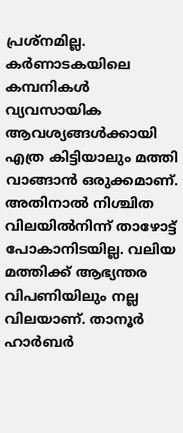പ്രശ്നമില്ല. കർണാടകയിലെ കമ്പനികൾ വ്യവസായിക ആവശ്യങ്ങൾക്കായി എത്ര കിട്ടിയാലും മത്തി വാങ്ങാൻ ഒരുക്കമാണ്. അതിനാൽ നിശ്ചിത വിലയിൽനിന്ന് താഴോട്ട് പോകാനിടയില്ല. വലിയ മത്തിക്ക് ആഭ്യന്തര വിപണിയിലും നല്ല വിലയാണ്. താനൂർ ഹാർബർ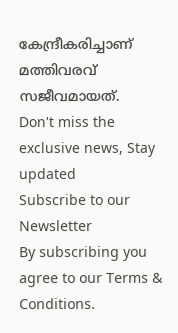കേന്ദ്രീകരിച്ചാണ് മത്തിവരവ് സജീവമായത്.
Don't miss the exclusive news, Stay updated
Subscribe to our Newsletter
By subscribing you agree to our Terms & Conditions.